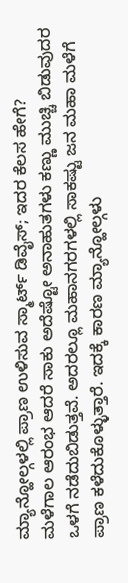ಮ್ಯಾನ್ಹೋಲ್ಗಳಲ್ಲಿ ಪ್ರಾಣ ಉಳಿಸುವ ಸ್ಮಾರ್ಟ್ ಡಿವೈಸ್; ಇದರ ಕೆಲಸ ಹೇಗೆ?
ಮಳೆಗಾಲ ಆರಂಭ ಆದರೆ ಸಾಕು ಅದೆಷ್ಟೋ ಅನಾಹುತಗಳು ಕಣ್ಣು ಮುಚ್ಚಿ ಬಿಡುವುದರ ಒಳಗೆ ನಡೆದುಬಿಡುತ್ತವೆ. ಅದರಲ್ಲೂ ಮಹಾನಗರಗಳಲ್ಲಿ ಸಾಕಷ್ಟು ಜನ ಮಹಾ ಮಳೆಗೆ ಪ್ರಾಣ ಕಳೆದುಕೊಳ್ಳುತ್ತಾರೆ. ಇದಕ್ಕೆ ಕಾರಣ ಮ್ಯಾನ್ಹೋಲ್ಗಳು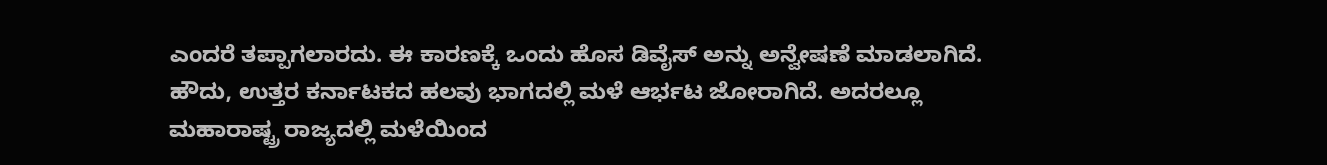ಎಂದರೆ ತಪ್ಪಾಗಲಾರದು. ಈ ಕಾರಣಕ್ಕೆ ಒಂದು ಹೊಸ ಡಿವೈಸ್ ಅನ್ನು ಅನ್ವೇಷಣೆ ಮಾಡಲಾಗಿದೆ.
ಹೌದು, ಉತ್ತರ ಕರ್ನಾಟಕದ ಹಲವು ಭಾಗದಲ್ಲಿ ಮಳೆ ಆರ್ಭಟ ಜೋರಾಗಿದೆ. ಅದರಲ್ಲೂ ಮಹಾರಾಷ್ಟ್ರ ರಾಜ್ಯದಲ್ಲಿ ಮಳೆಯಿಂದ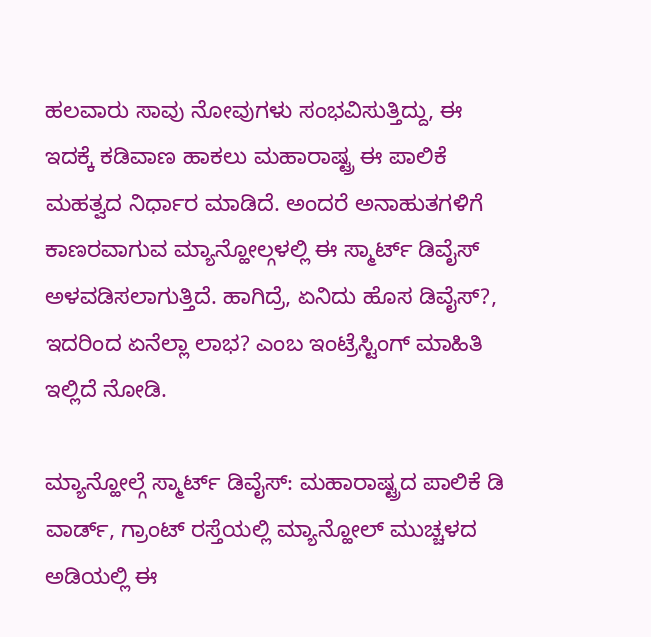ಹಲವಾರು ಸಾವು ನೋವುಗಳು ಸಂಭವಿಸುತ್ತಿದ್ದು, ಈ ಇದಕ್ಕೆ ಕಡಿವಾಣ ಹಾಕಲು ಮಹಾರಾಷ್ಟ್ರ ಈ ಪಾಲಿಕೆ ಮಹತ್ವದ ನಿರ್ಧಾರ ಮಾಡಿದೆ. ಅಂದರೆ ಅನಾಹುತಗಳಿಗೆ ಕಾಣರವಾಗುವ ಮ್ಯಾನ್ಹೋಲ್ಗಳಲ್ಲಿ ಈ ಸ್ಮಾರ್ಟ್ ಡಿವೈಸ್ ಅಳವಡಿಸಲಾಗುತ್ತಿದೆ. ಹಾಗಿದ್ರೆ, ಏನಿದು ಹೊಸ ಡಿವೈಸ್?, ಇದರಿಂದ ಏನೆಲ್ಲಾ ಲಾಭ? ಎಂಬ ಇಂಟ್ರೆಸ್ಟಿಂಗ್ ಮಾಹಿತಿ ಇಲ್ಲಿದೆ ನೋಡಿ.

ಮ್ಯಾನ್ಹೋಲ್ಗೆ ಸ್ಮಾರ್ಟ್ ಡಿವೈಸ್: ಮಹಾರಾಷ್ಟ್ರದ ಪಾಲಿಕೆ ಡಿ ವಾರ್ಡ್, ಗ್ರಾಂಟ್ ರಸ್ತೆಯಲ್ಲಿ ಮ್ಯಾನ್ಹೋಲ್ ಮುಚ್ಚಳದ ಅಡಿಯಲ್ಲಿ ಈ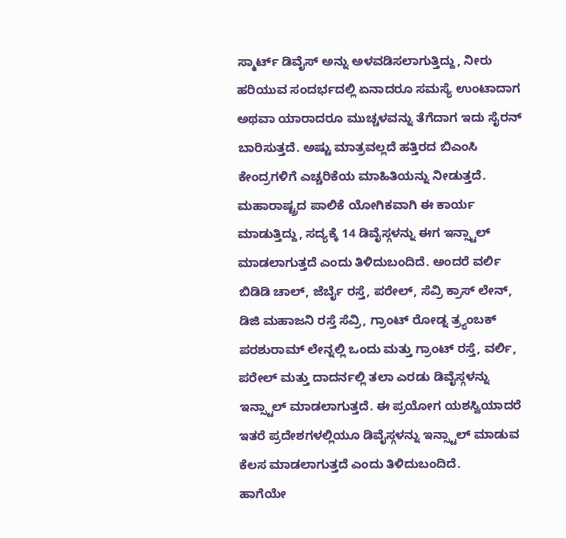ಸ್ಮಾರ್ಟ್ ಡಿವೈಸ್ ಅನ್ನು ಅಳವಡಿಸಲಾಗುತ್ತಿದ್ದು, ನೀರು ಹರಿಯುವ ಸಂದರ್ಭದಲ್ಲಿ ಏನಾದರೂ ಸಮಸ್ಯೆ ಉಂಟಾದಾಗ ಅಥವಾ ಯಾರಾದರೂ ಮುಚ್ಚಳವನ್ನು ತೆಗೆದಾಗ ಇದು ಸೈರನ್ ಬಾರಿಸುತ್ತದೆ. ಅಷ್ಟು ಮಾತ್ರವಲ್ಲದೆ ಹತ್ತಿರದ ಬಿಎಂಸಿ ಕೇಂದ್ರಗಳಿಗೆ ಎಚ್ಚರಿಕೆಯ ಮಾಹಿತಿಯನ್ನು ನೀಡುತ್ತದೆ.
ಮಹಾರಾಷ್ಟ್ರದ ಪಾಲಿಕೆ ಯೋಗಿಕವಾಗಿ ಈ ಕಾರ್ಯ ಮಾಡುತ್ತಿದ್ದು, ಸದ್ಯಕ್ಕೆ 14 ಡಿವೈಸ್ಗಳನ್ನು ಈಗ ಇನ್ಸ್ಟಾಲ್ ಮಾಡಲಾಗುತ್ತದೆ ಎಂದು ತಿಳಿದುಬಂದಿದೆ. ಅಂದರೆ ವರ್ಲಿ ಬಿಡಿಡಿ ಚಾಲ್, ಜೆರ್ಬೈ ರಸ್ತೆ, ಪರೇಲ್, ಸೆವ್ರಿ ಕ್ರಾಸ್ ಲೇನ್, ಡಿಜಿ ಮಹಾಜನಿ ರಸ್ತೆ ಸೆವ್ರಿ, ಗ್ರಾಂಟ್ ರೋಡ್ನ ತ್ರ್ಯಂಬಕ್ ಪರಶುರಾಮ್ ಲೇನ್ನಲ್ಲಿ ಒಂದು ಮತ್ತು ಗ್ರಾಂಟ್ ರಸ್ತೆ, ವರ್ಲಿ, ಪರೇಲ್ ಮತ್ತು ದಾದರ್ನಲ್ಲಿ ತಲಾ ಎರಡು ಡಿವೈಸ್ಗಳನ್ನು ಇನ್ಸ್ಟಾಲ್ ಮಾಡಲಾಗುತ್ತದೆ. ಈ ಪ್ರಯೋಗ ಯಶಸ್ವಿಯಾದರೆ ಇತರೆ ಪ್ರದೇಶಗಳಲ್ಲಿಯೂ ಡಿವೈಸ್ಗಳನ್ನು ಇನ್ಸ್ಟಾಲ್ ಮಾಡುವ ಕೆಲಸ ಮಾಡಲಾಗುತ್ತದೆ ಎಂದು ತಿಳಿದುಬಂದಿದೆ.
ಹಾಗೆಯೇ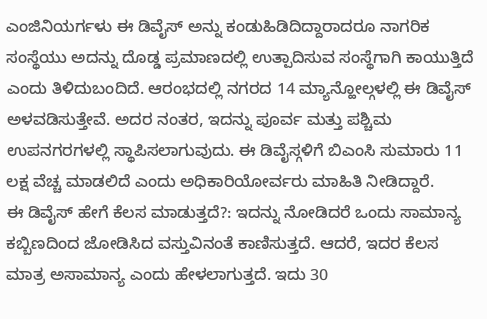ಎಂಜಿನಿಯರ್ಗಳು ಈ ಡಿವೈಸ್ ಅನ್ನು ಕಂಡುಹಿಡಿದಿದ್ದಾರಾದರೂ ನಾಗರಿಕ ಸಂಸ್ಥೆಯು ಅದನ್ನು ದೊಡ್ಡ ಪ್ರಮಾಣದಲ್ಲಿ ಉತ್ಪಾದಿಸುವ ಸಂಸ್ಥೆಗಾಗಿ ಕಾಯುತ್ತಿದೆ ಎಂದು ತಿಳಿದುಬಂದಿದೆ. ಆರಂಭದಲ್ಲಿ ನಗರದ 14 ಮ್ಯಾನ್ಹೋಲ್ಗಳಲ್ಲಿ ಈ ಡಿವೈಸ್ ಅಳವಡಿಸುತ್ತೇವೆ. ಅದರ ನಂತರ, ಇದನ್ನು ಪೂರ್ವ ಮತ್ತು ಪಶ್ಚಿಮ ಉಪನಗರಗಳಲ್ಲಿ ಸ್ಥಾಪಿಸಲಾಗುವುದು. ಈ ಡಿವೈಸ್ಗಳಿಗೆ ಬಿಎಂಸಿ ಸುಮಾರು 11 ಲಕ್ಷ ವೆಚ್ಚ ಮಾಡಲಿದೆ ಎಂದು ಅಧಿಕಾರಿಯೋರ್ವರು ಮಾಹಿತಿ ನೀಡಿದ್ದಾರೆ.
ಈ ಡಿವೈಸ್ ಹೇಗೆ ಕೆಲಸ ಮಾಡುತ್ತದೆ?: ಇದನ್ನು ನೋಡಿದರೆ ಒಂದು ಸಾಮಾನ್ಯ ಕಬ್ಬಿಣದಿಂದ ಜೋಡಿಸಿದ ವಸ್ತುವಿನಂತೆ ಕಾಣಿಸುತ್ತದೆ. ಆದರೆ, ಇದರ ಕೆಲಸ ಮಾತ್ರ ಅಸಾಮಾನ್ಯ ಎಂದು ಹೇಳಲಾಗುತ್ತದೆ. ಇದು 30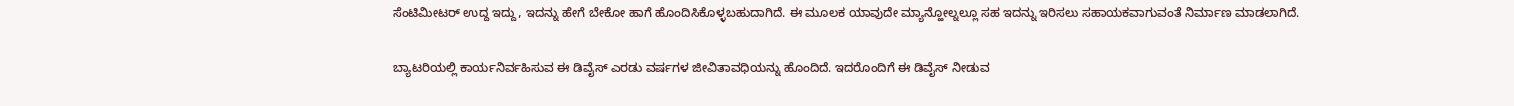ಸೆಂಟಿಮೀಟರ್ ಉದ್ದ ಇದ್ದು, ಇದನ್ನು ಹೇಗೆ ಬೇಕೋ ಹಾಗೆ ಹೊಂದಿಸಿಕೊಳ್ಳಬಹುದಾಗಿದೆ. ಈ ಮೂಲಕ ಯಾವುದೇ ಮ್ಯಾನ್ಹೋಲ್ನಲ್ಲೂ ಸಹ ಇದನ್ನು ಇರಿಸಲು ಸಹಾಯಕವಾಗುವಂತೆ ನಿರ್ಮಾಣ ಮಾಡಲಾಗಿದೆ.

ಬ್ಯಾಟರಿಯಲ್ಲಿ ಕಾರ್ಯನಿರ್ವಹಿಸುವ ಈ ಡಿವೈಸ್ ಎರಡು ವರ್ಷಗಳ ಜೀವಿತಾವಧಿಯನ್ನು ಹೊಂದಿದೆ. ಇದರೊಂದಿಗೆ ಈ ಡಿವೈಸ್ ನೀಡುವ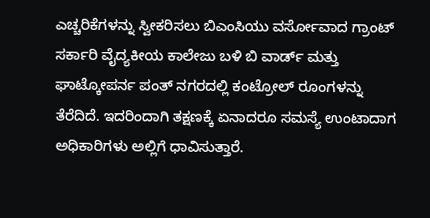ಎಚ್ಚರಿಕೆಗಳನ್ನು ಸ್ವೀಕರಿಸಲು ಬಿಎಂಸಿಯು ವರ್ಸೋವಾದ ಗ್ರಾಂಟ್ ಸರ್ಕಾರಿ ವೈದ್ಯಕೀಯ ಕಾಲೇಜು ಬಳಿ ಬಿ ವಾರ್ಡ್ ಮತ್ತು ಘಾಟ್ಕೋಪರ್ನ ಪಂತ್ ನಗರದಲ್ಲಿ ಕಂಟ್ರೋಲ್ ರೂಂಗಳನ್ನು ತೆರೆದಿದೆ. ಇದರಿಂದಾಗಿ ತಕ್ಷಣಕ್ಕೆ ಏನಾದರೂ ಸಮಸ್ಯೆ ಉಂಟಾದಾಗ ಅಧಿಕಾರಿಗಳು ಅಲ್ಲಿಗೆ ಧಾವಿಸುತ್ತಾರೆ.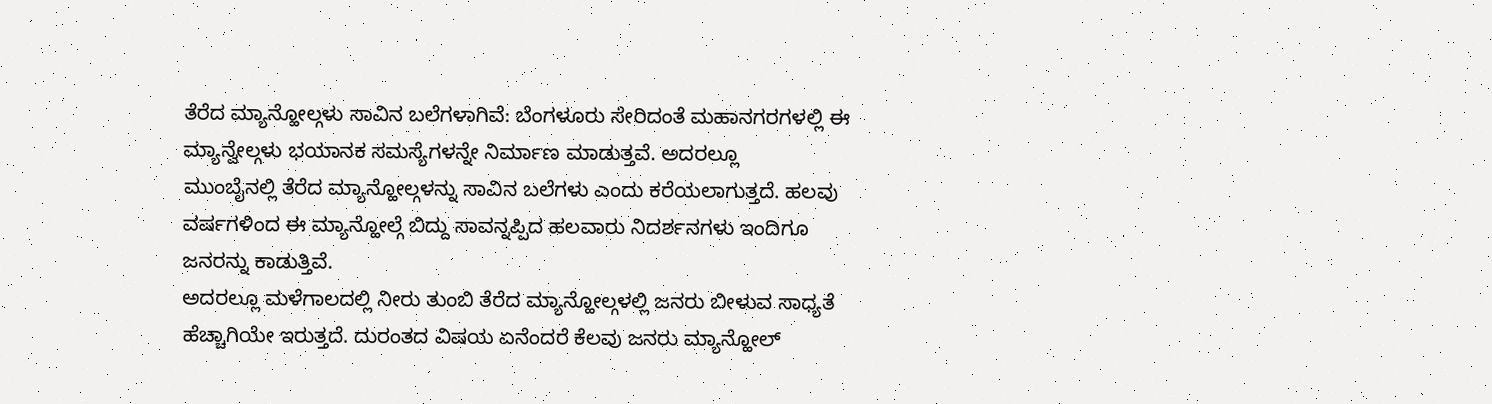ತೆರೆದ ಮ್ಯಾನ್ಹೋಲ್ಗಳು ಸಾವಿನ ಬಲೆಗಳಾಗಿವೆ: ಬೆಂಗಳೂರು ಸೇರಿದಂತೆ ಮಹಾನಗರಗಳಲ್ಲಿ ಈ ಮ್ಯಾನ್ವೇಲ್ಗಳು ಭಯಾನಕ ಸಮಸ್ಯೆಗಳನ್ನೇ ನಿರ್ಮಾಣ ಮಾಡುತ್ತವೆ. ಅದರಲ್ಲೂ
ಮುಂಬೈನಲ್ಲಿ ತೆರೆದ ಮ್ಯಾನ್ಹೋಲ್ಗಳನ್ನು ಸಾವಿನ ಬಲೆಗಳು ಎಂದು ಕರೆಯಲಾಗುತ್ತದೆ. ಹಲವು ವರ್ಷಗಳಿಂದ ಈ ಮ್ಯಾನ್ಹೋಲ್ಗೆ ಬಿದ್ದು ಸಾವನ್ನಪ್ಪಿದ ಹಲವಾರು ನಿದರ್ಶನಗಳು ಇಂದಿಗೂ ಜನರನ್ನು ಕಾಡುತ್ತಿವೆ.
ಅದರಲ್ಲೂ ಮಳೆಗಾಲದಲ್ಲಿ ನೀರು ತುಂಬಿ ತೆರೆದ ಮ್ಯಾನ್ಹೋಲ್ಗಳಲ್ಲಿ ಜನರು ಬೀಳುವ ಸಾಧ್ಯತೆ ಹೆಚ್ಚಾಗಿಯೇ ಇರುತ್ತದೆ. ದುರಂತದ ವಿಷಯ ಏನೆಂದರೆ ಕೆಲವು ಜನರು ಮ್ಯಾನ್ಹೋಲ್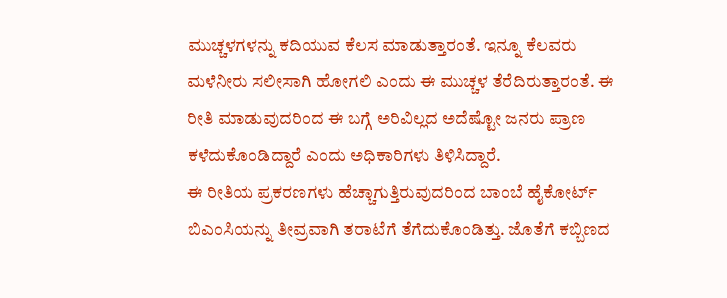ಮುಚ್ಚಳಗಳನ್ನು ಕದಿಯುವ ಕೆಲಸ ಮಾಡುತ್ತಾರಂತೆ. ಇನ್ನೂ ಕೆಲವರು ಮಳೆನೀರು ಸಲೀಸಾಗಿ ಹೋಗಲಿ ಎಂದು ಈ ಮುಚ್ಚಳ ತೆರೆದಿರುತ್ತಾರಂತೆ. ಈ ರೀತಿ ಮಾಡುವುದರಿಂದ ಈ ಬಗ್ಗೆ ಅರಿವಿಲ್ಲದ ಅದೆಷ್ಟೋ ಜನರು ಪ್ರಾಣ ಕಳೆದುಕೊಂಡಿದ್ದಾರೆ ಎಂದು ಅಧಿಕಾರಿಗಳು ತಿಳಿಸಿದ್ದಾರೆ.
ಈ ರೀತಿಯ ಪ್ರಕರಣಗಳು ಹೆಚ್ಚಾಗುತ್ತಿರುವುದರಿಂದ ಬಾಂಬೆ ಹೈಕೋರ್ಟ್ ಬಿಎಂಸಿಯನ್ನು ತೀವ್ರವಾಗಿ ತರಾಟೆಗೆ ತೆಗೆದುಕೊಂಡಿತ್ತು. ಜೊತೆಗೆ ಕಬ್ಬಿಣದ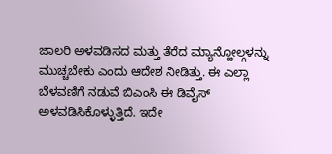ಜಾಲರಿ ಅಳವಡಿಸದ ಮತ್ತು ತೆರೆದ ಮ್ಯಾನ್ಹೋಲ್ಗಳನ್ನು ಮುಚ್ಚಬೇಕು ಎಂದು ಆದೇಶ ನೀಡಿತ್ತು. ಈ ಎಲ್ಲಾ ಬೆಳವಣಿಗೆ ನಡುವೆ ಬಿಎಂಸಿ ಈ ಡಿವೈಸ್ ಅಳವಡಿಸಿಕೊಳ್ಳುತ್ತಿದೆ. ಇದೇ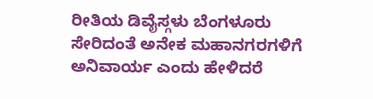ರೀತಿಯ ಡಿವೈಸ್ಗಳು ಬೆಂಗಳೂರು ಸೇರಿದಂತೆ ಅನೇಕ ಮಹಾನಗರಗಳಿಗೆ ಅನಿವಾರ್ಯ ಎಂದು ಹೇಳಿದರೆ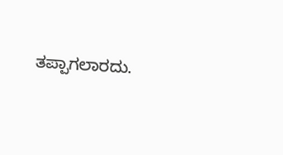ತಪ್ಪಾಗಲಾರದು.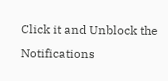Click it and Unblock the Notifications